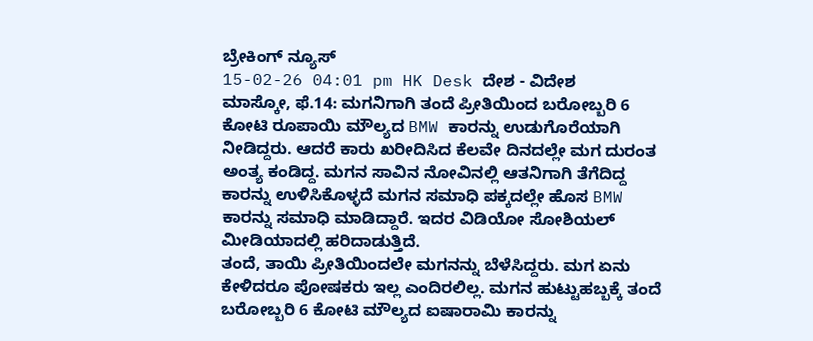ಬ್ರೇಕಿಂಗ್ ನ್ಯೂಸ್
15-02-26 04:01 pm HK Desk ದೇಶ - ವಿದೇಶ
ಮಾಸ್ಕೋ, ಫೆ.14: ಮಗನಿಗಾಗಿ ತಂದೆ ಪ್ರೀತಿಯಿಂದ ಬರೋಬ್ಬರಿ 6 ಕೋಟಿ ರೂಪಾಯಿ ಮೌಲ್ಯದ BMW ಕಾರನ್ನು ಉಡುಗೊರೆಯಾಗಿ ನೀಡಿದ್ದರು. ಆದರೆ ಕಾರು ಖರೀದಿಸಿದ ಕೆಲವೇ ದಿನದಲ್ಲೇ ಮಗ ದುರಂತ ಅಂತ್ಯ ಕಂಡಿದ್ದ. ಮಗನ ಸಾವಿನ ನೋವಿನಲ್ಲಿ ಆತನಿಗಾಗಿ ತೆಗೆದಿದ್ದ ಕಾರನ್ನು ಉಳಿಸಿಕೊಳ್ಳದೆ ಮಗನ ಸಮಾಧಿ ಪಕ್ಕದಲ್ಲೇ ಹೊಸ BMW ಕಾರನ್ನು ಸಮಾಧಿ ಮಾಡಿದ್ದಾರೆ. ಇದರ ವಿಡಿಯೋ ಸೋಶಿಯಲ್ ಮೀಡಿಯಾದಲ್ಲಿ ಹರಿದಾಡುತ್ತಿದೆ.
ತಂದೆ, ತಾಯಿ ಪ್ರೀತಿಯಿಂದಲೇ ಮಗನನ್ನು ಬೆಳೆಸಿದ್ದರು. ಮಗ ಏನು ಕೇಳಿದರೂ ಪೋಷಕರು ಇಲ್ಲ ಎಂದಿರಲಿಲ್ಲ. ಮಗನ ಹುಟ್ಟುಹಬ್ಬಕ್ಕೆ ತಂದೆ ಬರೋಬ್ಬರಿ 6 ಕೋಟಿ ಮೌಲ್ಯದ ಐಷಾರಾಮಿ ಕಾರನ್ನು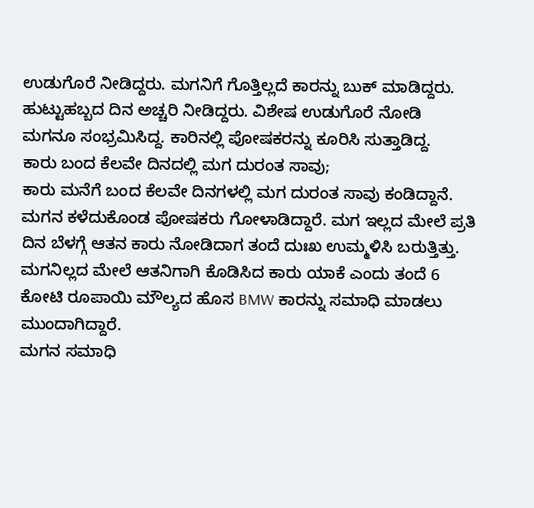ಉಡುಗೊರೆ ನೀಡಿದ್ದರು. ಮಗನಿಗೆ ಗೊತ್ತಿಲ್ಲದೆ ಕಾರನ್ನು ಬುಕ್ ಮಾಡಿದ್ದರು. ಹುಟ್ಟುಹಬ್ಬದ ದಿನ ಅಚ್ಚರಿ ನೀಡಿದ್ದರು. ವಿಶೇಷ ಉಡುಗೊರೆ ನೋಡಿ ಮಗನೂ ಸಂಭ್ರಮಿಸಿದ್ದ. ಕಾರಿನಲ್ಲಿ ಪೋಷಕರನ್ನು ಕೂರಿಸಿ ಸುತ್ತಾಡಿದ್ದ.
ಕಾರು ಬಂದ ಕೆಲವೇ ದಿನದಲ್ಲಿ ಮಗ ದುರಂತ ಸಾವು;
ಕಾರು ಮನೆಗೆ ಬಂದ ಕೆಲವೇ ದಿನಗಳಲ್ಲಿ ಮಗ ದುರಂತ ಸಾವು ಕಂಡಿದ್ದಾನೆ. ಮಗನ ಕಳೆದುಕೊಂಡ ಪೋಷಕರು ಗೋಳಾಡಿದ್ದಾರೆ. ಮಗ ಇಲ್ಲದ ಮೇಲೆ ಪ್ರತಿ ದಿನ ಬೆಳಗ್ಗೆ ಆತನ ಕಾರು ನೋಡಿದಾಗ ತಂದೆ ದುಃಖ ಉಮ್ಮಳಿಸಿ ಬರುತ್ತಿತ್ತು. ಮಗನಿಲ್ಲದ ಮೇಲೆ ಆತನಿಗಾಗಿ ಕೊಡಿಸಿದ ಕಾರು ಯಾಕೆ ಎಂದು ತಂದೆ 6 ಕೋಟಿ ರೂಪಾಯಿ ಮೌಲ್ಯದ ಹೊಸ BMW ಕಾರನ್ನು ಸಮಾಧಿ ಮಾಡಲು ಮುಂದಾಗಿದ್ದಾರೆ.
ಮಗನ ಸಮಾಧಿ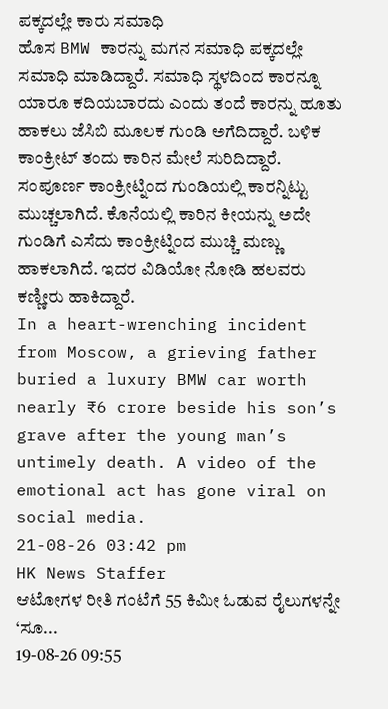ಪಕ್ಕದಲ್ಲೇ ಕಾರು ಸಮಾಧಿ
ಹೊಸ BMW ಕಾರನ್ನು ಮಗನ ಸಮಾಧಿ ಪಕ್ಕದಲ್ಲೇ ಸಮಾಧಿ ಮಾಡಿದ್ದಾರೆ. ಸಮಾಧಿ ಸ್ಥಳದಿಂದ ಕಾರನ್ನೂ ಯಾರೂ ಕದಿಯಬಾರದು ಎಂದು ತಂದೆ ಕಾರನ್ನು ಹೂತು ಹಾಕಲು ಜೆಸಿಬಿ ಮೂಲಕ ಗುಂಡಿ ಅಗೆದಿದ್ದಾರೆ. ಬಳಿಕ ಕಾಂಕ್ರೀಟ್ ತಂದು ಕಾರಿನ ಮೇಲೆ ಸುರಿದಿದ್ದಾರೆ. ಸಂಪೂರ್ಣ ಕಾಂಕ್ರೀಟ್ನಿಂದ ಗುಂಡಿಯಲ್ಲಿ ಕಾರನ್ನಿಟ್ಟು ಮುಚ್ಚಲಾಗಿದೆ. ಕೊನೆಯಲ್ಲಿ ಕಾರಿನ ಕೀಯನ್ನು ಅದೇ ಗುಂಡಿಗೆ ಎಸೆದು ಕಾಂಕ್ರೀಟ್ನಿಂದ ಮುಚ್ಚಿ ಮಣ್ಣು ಹಾಕಲಾಗಿದೆ. ಇದರ ವಿಡಿಯೋ ನೋಡಿ ಹಲವರು ಕಣ್ಣೀರು ಹಾಕಿದ್ದಾರೆ.
In a heart-wrenching incident from Moscow, a grieving father buried a luxury BMW car worth nearly ₹6 crore beside his son’s grave after the young man’s untimely death. A video of the emotional act has gone viral on social media.
21-08-26 03:42 pm
HK News Staffer
ಆಟೋಗಳ ರೀತಿ ಗಂಟೆಗೆ 55 ಕಿಮೀ ಓಡುವ ರೈಲುಗಳನ್ನೇ ‘ಸೂ...
19-08-26 09:55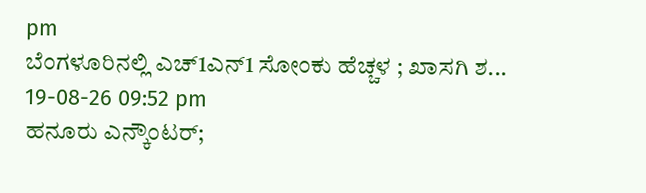pm
ಬೆಂಗಳೂರಿನಲ್ಲಿ ಎಚ್1ಎನ್1 ಸೋಂಕು ಹೆಚ್ಚಳ ; ಖಾಸಗಿ ಶ...
19-08-26 09:52 pm
ಹನೂರು ಎನ್ಕೌಂಟರ್;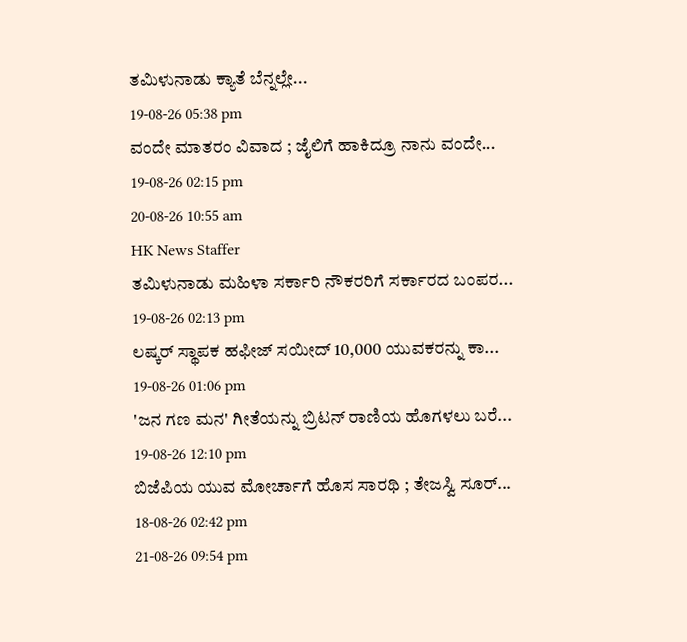ತಮಿಳುನಾಡು ಕ್ಯಾತೆ ಬೆನ್ನಲ್ಲೇ...
19-08-26 05:38 pm
ವಂದೇ ಮಾತರಂ ವಿವಾದ ; ಜೈಲಿಗೆ ಹಾಕಿದ್ರೂ ನಾನು ವಂದೇ...
19-08-26 02:15 pm
20-08-26 10:55 am
HK News Staffer
ತಮಿಳುನಾಡು ಮಹಿಳಾ ಸರ್ಕಾರಿ ನೌಕರರಿಗೆ ಸರ್ಕಾರದ ಬಂಪರ...
19-08-26 02:13 pm
ಲಷ್ಕರ್ ಸ್ಥಾಪಕ ಹಫೀಜ್ ಸಯೀದ್ 10,000 ಯುವಕರನ್ನು ಕಾ...
19-08-26 01:06 pm
'ಜನ ಗಣ ಮನ' ಗೀತೆಯನ್ನು ಬ್ರಿಟನ್ ರಾಣಿಯ ಹೊಗಳಲು ಬರೆ...
19-08-26 12:10 pm
ಬಿಜೆಪಿಯ ಯುವ ಮೋರ್ಚಾಗೆ ಹೊಸ ಸಾರಥಿ ; ತೇಜಸ್ವಿ ಸೂರ್...
18-08-26 02:42 pm
21-08-26 09:54 pm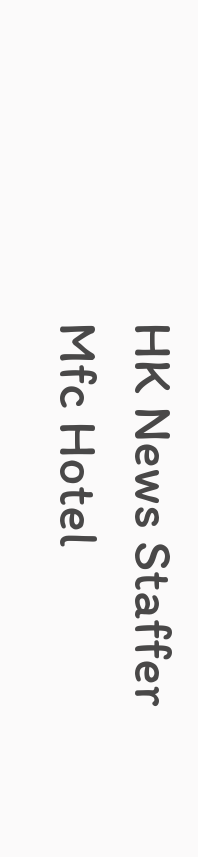HK News Staffer
Mfc Hotel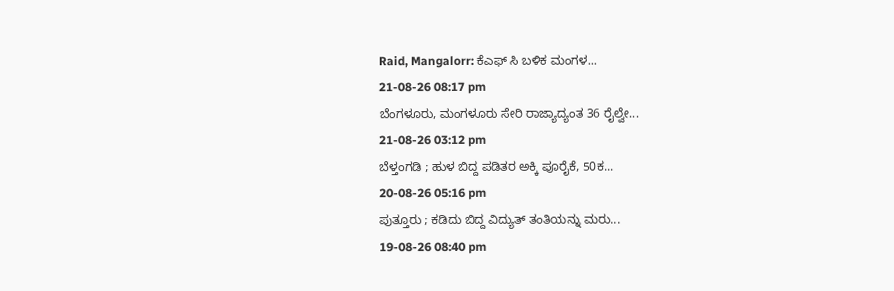Raid, Mangalorr: ಕೆಎಫ್ ಸಿ ಬಳಿಕ ಮಂಗಳ...
21-08-26 08:17 pm
ಬೆಂಗಳೂರು, ಮಂಗಳೂರು ಸೇರಿ ರಾಜ್ಯಾದ್ಯಂತ 36 ರೈಲ್ವೇ...
21-08-26 03:12 pm
ಬೆಳ್ತಂಗಡಿ ; ಹುಳ ಬಿದ್ದ ಪಡಿತರ ಅಕ್ಕಿ ಪೂರೈಕೆ, 50ಕ...
20-08-26 05:16 pm
ಪುತ್ತೂರು ; ಕಡಿದು ಬಿದ್ದ ವಿದ್ಯುತ್ ತಂತಿಯನ್ನು ಮರು...
19-08-26 08:40 pm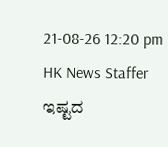21-08-26 12:20 pm
HK News Staffer
ಇಷ್ಟದ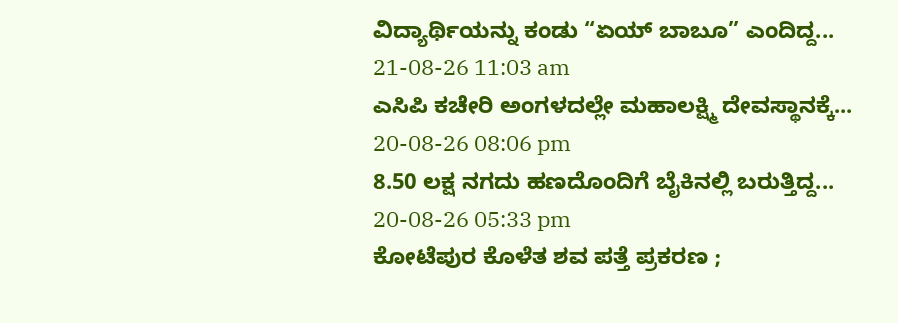ವಿದ್ಯಾರ್ಥಿಯನ್ನು ಕಂಡು “ಏಯ್ ಬಾಬೂ” ಎಂದಿದ್ದ...
21-08-26 11:03 am
ಎಸಿಪಿ ಕಚೇರಿ ಅಂಗಳದಲ್ಲೇ ಮಹಾಲಕ್ಷ್ಮಿ ದೇವಸ್ಥಾನಕ್ಕೆ...
20-08-26 08:06 pm
8.50 ಲಕ್ಷ ನಗದು ಹಣದೊಂದಿಗೆ ಬೈಕಿನಲ್ಲಿ ಬರುತ್ತಿದ್ದ...
20-08-26 05:33 pm
ಕೋಟೆಪುರ ಕೊಳೆತ ಶವ ಪತ್ತೆ ಪ್ರಕರಣ ;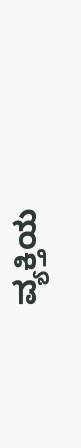ವ್ಯಕ್ತಿಯ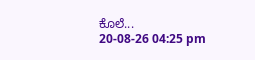ಕೊಲೆ...
20-08-26 04:25 pm